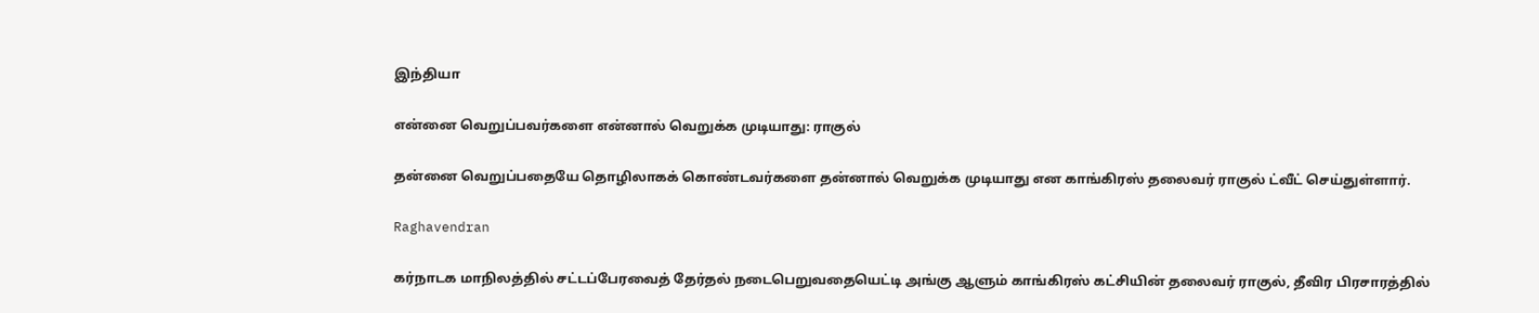இந்தியா

என்னை வெறுப்பவர்களை என்னால் வெறுக்க முடியாது: ராகுல்

தன்னை வெறுப்பதையே தொழிலாகக் கொண்டவர்களை தன்னால் வெறுக்க முடியாது என காங்கிரஸ் தலைவர் ராகுல் ட்வீட் செய்துள்ளார்.

Raghavendran

கர்நாடக மாநிலத்தில் சட்டப்பேரவைத் தேர்தல் நடைபெறுவதையெட்டி அங்கு ஆளும் காங்கிரஸ் கட்சியின் தலைவர் ராகுல், தீவிர பிரசாரத்தில்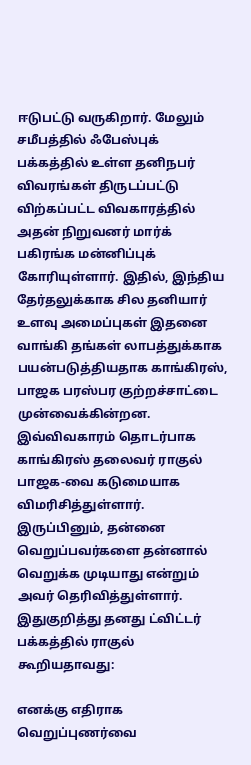ஈடுபட்டு வருகிறார். மேலும் சமீபத்தில் ஃபேஸ்புக் பக்கத்தில் உள்ள தனிநபர் விவரங்கள் திருடப்பட்டு விற்கப்பட்ட விவகாரத்தில் அதன் நிறுவனர் மார்க் பகிரங்க மன்னிப்புக் கோரியுள்ளார். இதில், இந்திய தேர்தலுக்காக சில தனியார் உளவு அமைப்புகள் இதனை வாங்கி தங்கள் லாபத்துக்காக பயன்படுத்தியதாக காங்கிரஸ், பாஜக பரஸ்பர குற்றச்சாட்டை முன்வைக்கின்றன. இவ்விவகாரம் தொடர்பாக காங்கிரஸ் தலைவர் ராகுல் பாஜக-வை கடுமையாக விமரிசித்துள்ளார். இருப்பினும், தன்னை வெறுப்பவர்களை தன்னால் வெறுக்க முடியாது என்றும் அவர் தெரிவித்துள்ளார். இதுகுறித்து தனது ட்விட்டர் பக்கத்தில் ராகுல் கூறியதாவது:

எனக்கு எதிராக வெறுப்புணர்வை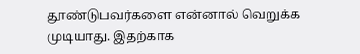தூண்டுபவர்களை என்னால் வெறுக்க முடியாது. இதற்காக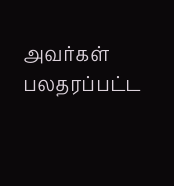அவர்கள் பலதரப்பட்ட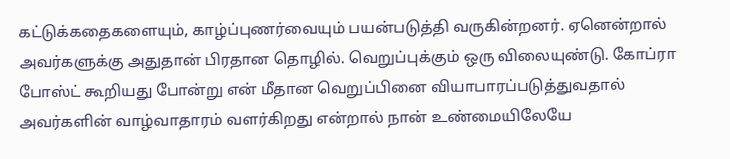கட்டுக்கதைகளையும், காழ்ப்புணர்வையும் பயன்படுத்தி வருகின்றனர். ஏனென்றால் அவர்களுக்கு அதுதான் பிரதான தொழில். வெறுப்புக்கும் ஒரு விலையுண்டு. கோப்ரா போஸ்ட் கூறியது போன்று என் மீதான வெறுப்பினை வியாபாரப்படுத்துவதால் அவர்களின் வாழ்வாதாரம் வளர்கிறது என்றால் நான் உண்மையிலேயே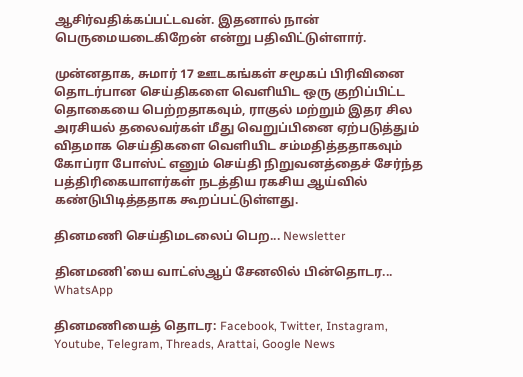ஆசிர்வதிக்கப்பட்டவன். இதனால் நான் பெருமையடைகிறேன் என்று பதிவிட்டுள்ளார்.

முன்னதாக, சுமார் 17 ஊடகங்கள் சமூகப் பிரிவினை தொடர்பான செய்திகளை வெளியிட ஒரு குறிப்பிட்ட தொகையை பெற்றதாகவும், ராகுல் மற்றும் இதர சில அரசியல் தலைவர்கள் மீது வெறுப்பினை ஏற்படுத்தும் விதமாக செய்திகளை வெளியிட சம்மதித்ததாகவும் கோப்ரா போஸ்ட் எனும் செய்தி நிறுவனத்தைச் சேர்ந்த பத்திரிகையாளர்கள் நடத்திய ரகசிய ஆய்வில் கண்டுபிடித்ததாக கூறப்பட்டுள்ளது.

தினமணி செய்திமடலைப் பெற... Newsletter

தினமணி'யை வாட்ஸ்ஆப் சேனலில் பின்தொடர... WhatsApp

தினமணியைத் தொடர: Facebook, Twitter, Instagram, Youtube, Telegram, Threads, Arattai, Google News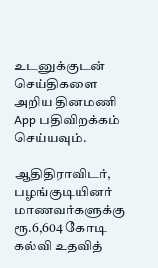உடனுக்குடன் செய்திகளை அறிய தினமணி App பதிவிறக்கம் செய்யவும்.

ஆதிதிராவிடர், பழங்குடியினர் மாணவர்களுக்கு ரூ.6,604 கோடி கல்வி உதவித்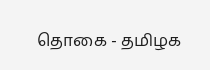தொகை - தமிழக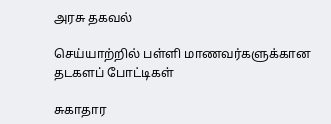அரசு தகவல்

செய்யாற்றில் பள்ளி மாணவர்களுக்கான தடகளப் போட்டிகள்

சுகாதார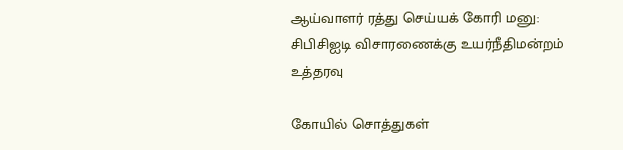ஆய்வாளர் ரத்து செய்யக் கோரி மனு: சிபிசிஐடி விசாரணைக்கு உயர்நீதிமன்றம் உத்தரவு

கோயில் சொத்துகள்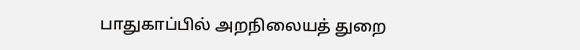பாதுகாப்பில் அறநிலையத் துறை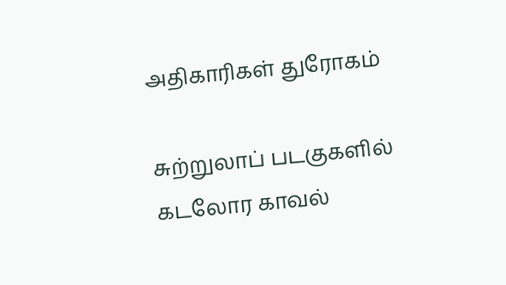அதிகாரிகள் துரோகம்

சுற்றுலாப் படகுகளில் கடலோர காவல்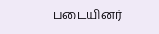படையினர்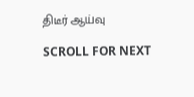திடீர் ஆய்வு

SCROLL FOR NEXT